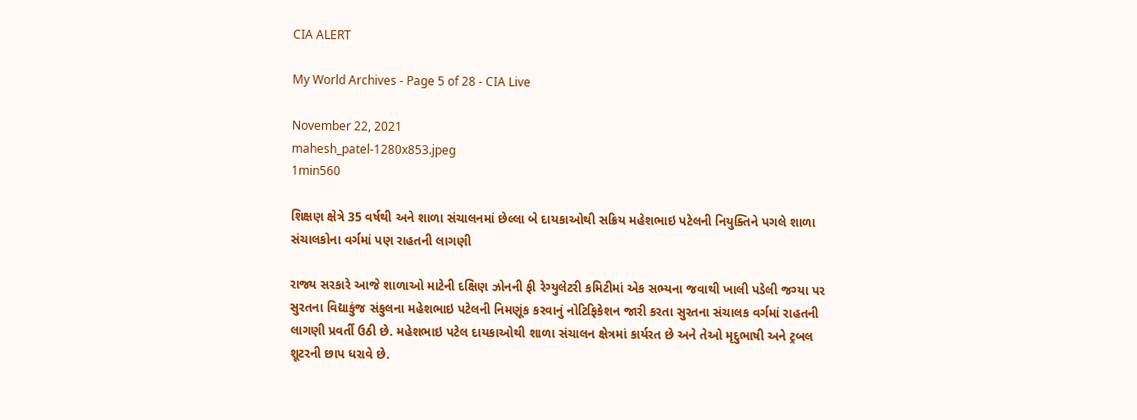CIA ALERT

My World Archives - Page 5 of 28 - CIA Live

November 22, 2021
mahesh_patel-1280x853.jpeg
1min560

શિક્ષણ ક્ષેત્રે 35 વર્ષથી અને શાળા સંચાલનમાં છેલ્લા બે દાયકાઓથી સક્રિય મહેશભાઇ પટેલની નિયુક્તિને પગલે શાળા સંચાલકોના વર્ગમાં પણ રાહતની લાગણી

રાજ્ય સરકારે આજે શાળાઓ માટેની દક્ષિણ ઝોનની ફી રેગ્યુલેટરી કમિટીમાં એક સભ્યના જવાથી ખાલી પડેલી જગ્યા પર સુરતના વિદ્યાકુંજ સંકુલના મહેશભાઇ પટેલની નિમણૂંક કરવાનું નોટિફિકેશન જારી કરતા સુરતના સંચાલક વર્ગમાં રાહતની લાગણી પ્રવર્તી ઉઠી છે. મહેશભાઇ પટેલ દાયકાઓથી શાળા સંચાલન ક્ષેત્રમાં કાર્યરત છે અને તેઓ મૃદુભાષી અને ટ્રબલ શૂટરની છાપ ધરાવે છે.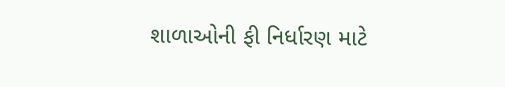શાળાઓની ફી નિર્ધારણ માટે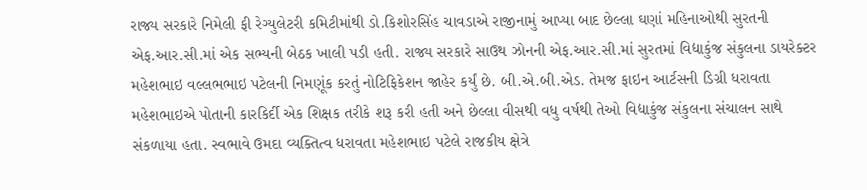રાજ્ય સરકારે નિમેલી ફી રેગ્યુલેટરી કમિટીમાંથી ડો.કિશોરસિંહ ચાવડાએ રાજીનામું આપ્યા બાદ છેલ્લા ઘણાં મહિનાઓથી સુરતની એફ.આર.સી.માં એક સભ્યની બેઠક ખાલી પડી હતી. રાજ્ય સરકારે સાઉથ ઝોનની એફ.આર.સી.માં સુરતમાં વિદ્યાકુંજ સંકુલના ડાયરેક્ટર મહેશભાઇ વલ્લભભાઇ પટેલની નિમણૂંક કરતું નોટિફિકેશન જાહેર કર્યું છે. બી.એ.બી.એડ. તેમજ ફાઇન આર્ટસની ડિગ્રી ધરાવતા મહેશભાઇએ પોતાની કારકિર્દી એક શિક્ષક તરીકે શરૂ કરી હતી અને છેલ્લા વીસથી વધુ વર્ષથી તેઓ વિદ્યાકુંજ સંકુલના સંચાલન સાથે સંકળાયા હતા. સ્વભાવે ઉમદા વ્યક્તિત્વ ધરાવતા મહેશભાઇ પટેલે રાજકીય ક્ષેત્રે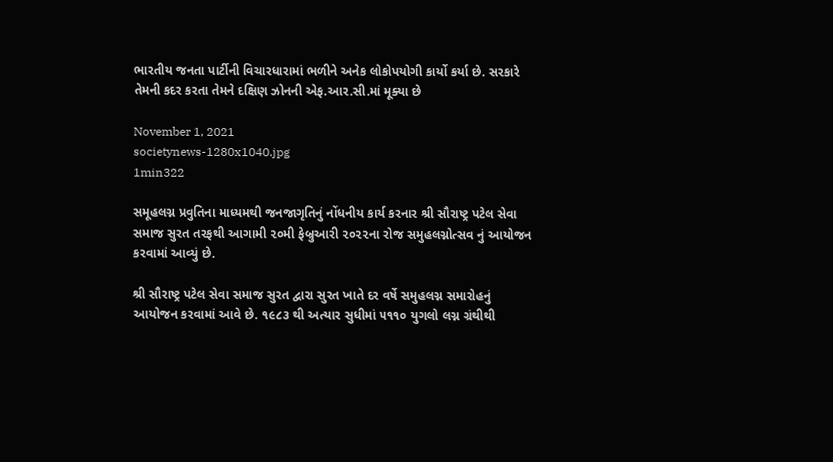ભારતીય જનતા પાર્ટીની વિચારધારામાં ભળીને અનેક લોકોપયોગી કાર્યો કર્યા છે. સરકારે તેમની કદર કરતા તેમને દક્ષિણ ઝોનની એફ.આર.સી.માં મૂક્યા છે

November 1, 2021
societynews-1280x1040.jpg
1min322

સમૂહલગ્ન પ્રવુતિના માધ્યમથી જનજાગૃતિનું નોંધનીય કાર્ય કરનાર શ્રી સૌરાષ્ટ્ર પટેલ સેવા સમાજ સુરત તરફથી આગામી ૨૦મી ફેબ્રુઆરી ૨૦૨૨ના રોજ સમુહલગ્નોત્સવ નું આયોજન કરવામાં આવ્યું છે.

શ્રી સૌરાષ્ટ્ર પટેલ સેવા સમાજ સુરત દ્વારા સુરત ખાતે દર વર્ષે સમુહલગ્ન સમારોહનું આયોજન કરવામાં આવે છે. ૧૯૮૩ થી અત્યાર સુધીમાં ૫૧૧૦ યુગલો લગ્ન ગ્રંથીથી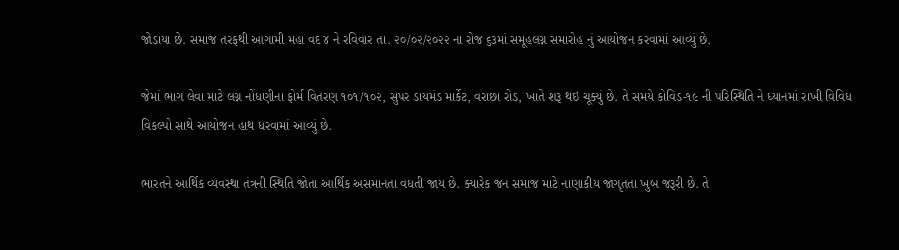જોડાયા છે. સમાજ તરફથી આગામી મહા વદ ૪ ને રવિવાર તા. ૨૦/૦૨/૨૦૨૨ ના રોજ ૬૩માં સમૂહલગ્ન સમારોહ નું આયોજન કરવામાં આવ્યું છે.

જેમાં ભાગ લેવા માટે લગ્ન નોંધણીના ફોર્મ વિતરણ ૧૦૧/૧૦૨, સુપર ડાયમંડ માર્કેટ, વરાછા રોડ, ખાતે શરૂ થઇ ચૂક્યું છે. તે સમયે કોવિડ-૧૯ ની પરિસ્થિતિ ને ધ્યાનમાં રાખી વિવિધ વિકલ્પો સાથે આયોજન હાથ ધરવામાં આવ્યું છે.

ભારતને આર્થિક વ્યવસ્થા તંત્રની સ્થિતિ જોતા આર્થિક અસમાનતા વધતી જાય છે. ક્યારેક જન સમાજ માટે નાણાકીય જાગૃતતા ખુબ જરૂરી છે. તે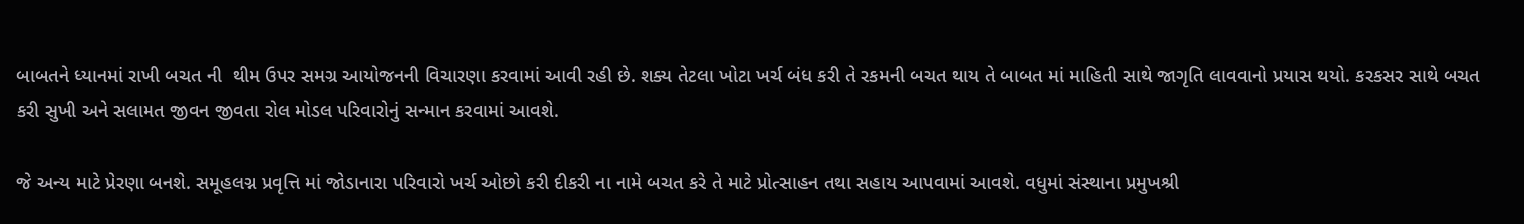બાબતને ધ્યાનમાં રાખી બચત ની  થીમ ઉપર સમગ્ર આયોજનની વિચારણા કરવામાં આવી રહી છે. શક્ય તેટલા ખોટા ખર્ચ બંધ કરી તે રકમની બચત થાય તે બાબત માં માહિતી સાથે જાગૃતિ લાવવાનો પ્રયાસ થયો. કરકસર સાથે બચત કરી સુખી અને સલામત જીવન જીવતા રોલ મોડલ પરિવારોનું સન્માન કરવામાં આવશે.

જે અન્ય માટે પ્રેરણા બનશે. સમૂહલગ્ન પ્રવૃત્તિ માં જોડાનારા પરિવારો ખર્ચ ઓછો કરી દીકરી ના નામે બચત કરે તે માટે પ્રોત્સાહન તથા સહાય આપવામાં આવશે. વધુમાં સંસ્થાના પ્રમુખશ્રી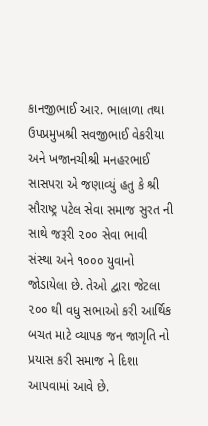કાનજીભાઈ આર. ભાલાળા તથા ઉપપ્રમુખશ્રી સવજીભાઈ વેકરીયા અને ખજાનચીશ્રી મનહરભાઈ સાસપરા એ જણાવ્યું હતુ કે શ્રી સૌરાષ્ટ્ર પટેલ સેવા સમાજ સુરત ની સાથે જરૂરી ૨૦૦ સેવા ભાવી સંસ્થા અને ૧૦૦૦ યુવાનો જોડાયેલા છે. તેઓ દ્વારા જેટલા ૨૦૦ થી વધુ સભાઓ કરી આર્થિક બચત માટે વ્યાપક જન જાગૃતિ નો પ્રયાસ કરી સમાજ ને દિશા આપવામાં આવે છે.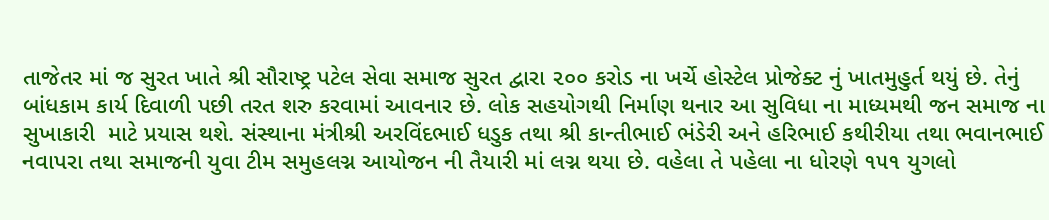તાજેતર માં જ સુરત ખાતે શ્રી સૌરાષ્ટ્ર પટેલ સેવા સમાજ સુરત દ્વારા ૨૦૦ કરોડ ના ખર્ચે હોસ્ટેલ પ્રોજેક્ટ નું ખાતમુહુર્ત થયું છે. તેનું બાંધકામ કાર્ય દિવાળી પછી તરત શરુ કરવામાં આવનાર છે. લોક સહયોગથી નિર્માણ થનાર આ સુવિધા ના માધ્યમથી જન સમાજ ના સુખાકારી  માટે પ્રયાસ થશે. સંસ્થાના મંત્રીશ્રી અરવિંદભાઈ ધડુક તથા શ્રી કાન્તીભાઈ ભંડેરી અને હરિભાઈ કથીરીયા તથા ભવાનભાઈ નવાપરા તથા સમાજની યુવા ટીમ સમુહલગ્ન આયોજન ની તૈયારી માં લગ્ન થયા છે. વહેલા તે પહેલા ના ધોરણે ૧૫૧ યુગલો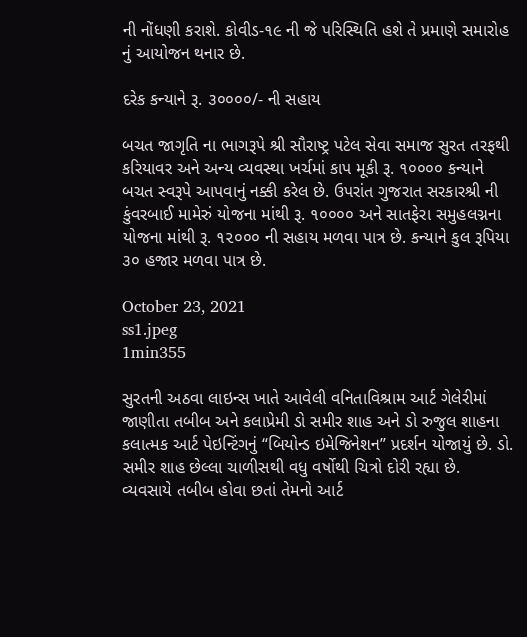ની નોંધણી કરાશે. કોવીડ-૧૯ ની જે પરિસ્થિતિ હશે તે પ્રમાણે સમારોહ નું આયોજન થનાર છે.

દરેક કન્યાને રૂ. ૩૦૦૦૦/- ની સહાય

બચત જાગૃતિ ના ભાગરૂપે શ્રી સૌરાષ્ટ્ર પટેલ સેવા સમાજ સુરત તરફથી કરિયાવર અને અન્ય વ્યવસ્થા ખર્ચમાં કાપ મૂકી રૂ. ૧૦૦૦૦ કન્યાને બચત સ્વરૂપે આપવાનું નક્કી કરેલ છે. ઉપરાંત ગુજરાત સરકારશ્રી ની કુંવરબાઈ મામેરું યોજના માંથી રૂ. ૧૦૦૦૦ અને સાતફેરા સમુહલગ્નના યોજના માંથી રૂ. ૧૨૦૦૦ ની સહાય મળવા પાત્ર છે. કન્યાને કુલ રૂપિયા ૩૦ હજાર મળવા પાત્ર છે.

October 23, 2021
ss1.jpeg
1min355

સુરતની અઠવા લાઇન્સ ખાતે આવેલી વનિતાવિશ્રામ આર્ટ ગેલેરીમાં જાણીતા તબીબ અને કલાપ્રેમી ડો સમીર શાહ અને ડો રુજુલ શાહના કલાત્મક આર્ટ પેઇન્ટિંગનું “બિયોન્ડ ઇમેજિનેશન” પ્રદર્શન યોજાયું છે. ડો. સમીર શાહ છેલ્લા ચાળીસથી વધુ વર્ષોથી ચિત્રો દોરી રહ્યા છે. વ્યવસાયે તબીબ હોવા છતાં તેમનો આર્ટ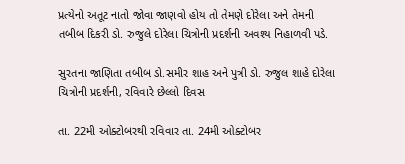પ્રત્યેનો અતૂટ નાતો જોવા જાણવો હોય તો તેમણે દોરેલા અને તેમની તબીબ દિકરી ડો. રુજુલે દોરેલા ચિત્રોની પ્રદર્શની અવશ્ય નિહાળવી પડે.

સુરતના જાણિતા તબીબ ડો.સમીર શાહ અને પુત્રી ડો. રુજુલ શાહે દોરેલા ચિત્રોની પ્રદર્શની, રવિવારે છેલ્લો દિવસ

તા. 22મી ઓક્ટોબરથી રવિવાર તા. 24મી ઓક્ટોબર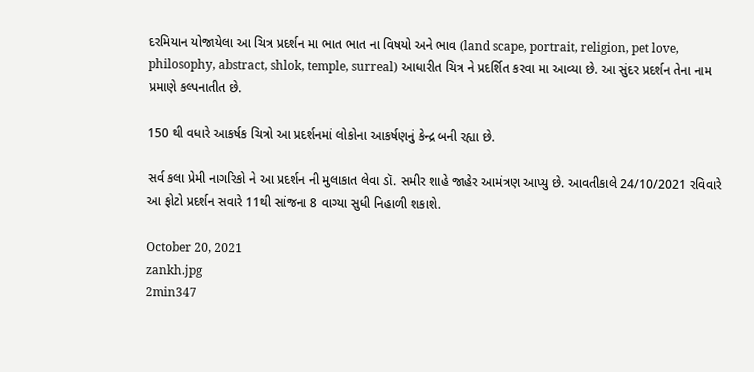દરમિયાન યોજાયેલા આ ચિત્ર પ્રદર્શન મા ભાત ભાત ના વિષયો અને ભાવ (land scape, portrait, religion, pet love, philosophy, abstract, shlok, temple, surreal) આધારીત ચિત્ર ને પ્રદર્શિત કરવા મા આવ્યા છે. આ સુંદર પ્રદર્શન તેના નામ પ્રમાણે કલ્પનાતીત છે.

150 થી વધારે આકર્ષક ચિત્રો આ પ્રદર્શનમાં લોકોના આકર્ષણનું કેન્દ્ર બની રહ્યા છે.

સર્વ કલા પ્રેમી નાગરિકો ને આ પ્રદર્શન ની મુલાકાત લેવા ડૉ. સમીર શાહે જાહેર આમંત્રણ આપ્યુ છે. આવતીકાલે 24/10/2021 રવિવારે આ ફોટો પ્રદર્શન સવારે 11થી સાંજના 8 વાગ્યા સુધી નિહાળી શકાશે.

October 20, 2021
zankh.jpg
2min347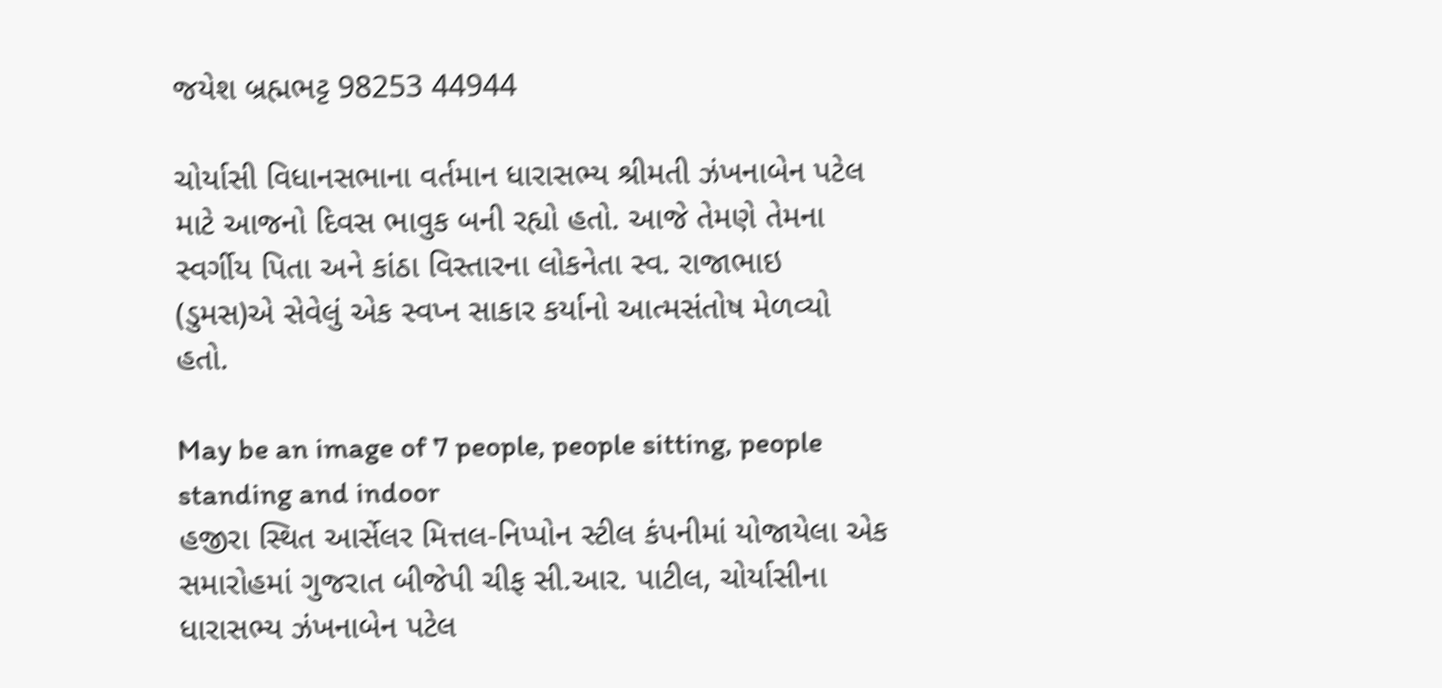જયેશ બ્રહ્મભટ્ટ 98253 44944

ચોર્યાસી વિધાનસભાના વર્તમાન ધારાસભ્ય શ્રીમતી ઝંખનાબેન પટેલ માટે આજનો દિવસ ભાવુક બની રહ્યો હતો. આજે તેમણે તેમના સ્વર્ગીય પિતા અને કાંઠા વિસ્તારના લોકનેતા સ્વ. રાજાભાઇ (ડુમસ)એ સેવેલું એક સ્વપ્ન સાકાર કર્યાનો આત્મસંતોષ મેળવ્યો હતો.

May be an image of 7 people, people sitting, people standing and indoor
હજીરા સ્થિત આર્સેલર મિત્તલ-નિપ્પોન સ્ટીલ કંપનીમાં યોજાયેલા એક સમારોહમાં ગુજરાત બીજેપી ચીફ સી.આર. પાટીલ, ચોર્યાસીના ધારાસભ્ય ઝંખનાબેન પટેલ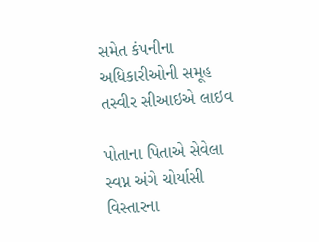સમેત કંપનીના અધિકારીઓની સમૂહ તસ્વીર સીઆઇએ લાઇવ

પોતાના પિતાએ સેવેલા સ્વપ્ન અંગે ચોર્યાસી વિસ્તારના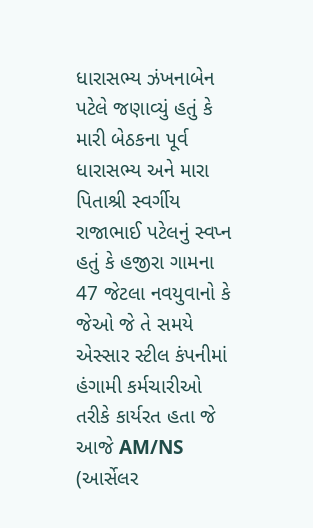ધારાસભ્ય ઝંખનાબેન પટેલે જણાવ્યું હતું કે મારી બેઠકના પૂર્વ ધારાસભ્ય અને મારા પિતાશ્રી સ્વર્ગીય રાજાભાઈ પટેલનું સ્વપ્ન હતું કે હજીરા ગામના 47 જેટલા નવયુવાનો કે જેઓ જે તે સમયે એસ્સાર સ્ટીલ કંપનીમાં હંગામી કર્મચારીઓ તરીકે કાર્યરત હતા જે આજે AM/NS (આર્સેલર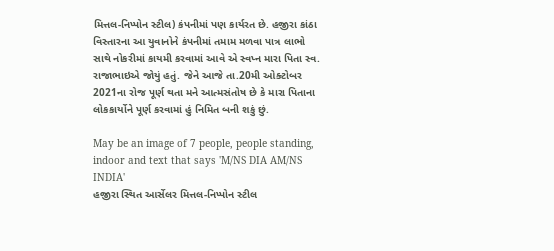મિત્તલ-નિપ્પોન સ્ટીલ) કંપનીમાં પણ કાર્યરત છે. હજીરા કાંઠા વિસ્તારના આ યુવાનોને કંપનીમાં તમામ મળવા પાત્ર લાભો સાથે નોકરીમાં કાયમી કરવામાં આવે એ સ્વપ્ન મારા પિતા સ્વ. રાજાભાઇએ જોયું હતું. જેને આજે તા.20મી ઓક્ટોબર 2021ના રોજ પૂર્ણ થતા મને આત્મસંતોષ છે કે મારા પિતાના લોકકાર્યોને પૂર્ણ કરવામાં હું નિમિત બની શકું છું.

May be an image of 7 people, people standing, indoor and text that says 'M/NS DIA AM/NS INDIA'
હજીરા સ્થિત આર્સેલર મિત્તલ-નિપ્પોન સ્ટીલ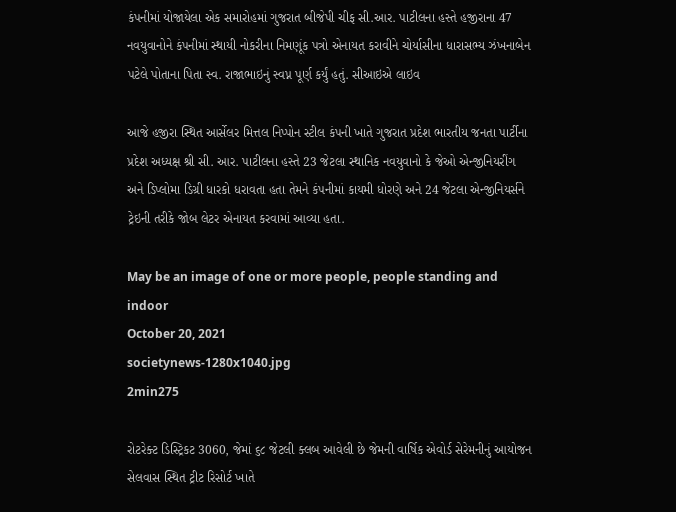કંપનીમાં યોજાયેલા એક સમારોહમાં ગુજરાત બીજેપી ચીફ સી.આર. પાટીલના હસ્તે હજીરાના 47 નવયુવાનોને કંપનીમાં સ્થાયી નોકરીના નિમણૂંક પત્રો એનાયત કરાવીને ચોર્યાસીના ધારાસભ્ય ઝંખનાબેન પટેલે પોતાના પિતા સ્વ. રાજાભાઇનું સ્વપ્ન પૂર્ણ કર્યું હતું. સીઆઇએ લાઇવ

આજે હજીરા સ્થિત આર્સેલર મિત્તલ નિપ્પોન સ્ટીલ કંપની ખાતે ગુજરાત પ્રદેશ ભારતીય જનતા પાર્ટીના પ્રદેશ અધ્યક્ષ શ્રી સી. આર. પાટીલના હસ્તે 23 જેટલા સ્થાનિક નવયુવાનો કે જેઓ એન્જીનિયરીંગ અને ડિપ્લોમા ડિગ્રી ધારકો ધરાવતા હતા તેમને કંપનીમાં કાયમી ધોરણે અને 24 જેટલા એન્જીનિયર્સને ટ્રેઇની તરીકે જોબ લેટર એનાયત કરવામાં આવ્યા હતા.

May be an image of one or more people, people standing and indoor
October 20, 2021
societynews-1280x1040.jpg
2min275

રોટરેક્ટ ડિસ્ટ્રિકટ 3060, જેમાં ૬૮ જેટલી ક્લબ આવેલી છે જેમની વાર્ષિક એવોર્ડ સેરેમનીનું આયોજન સેલવાસ સ્થિત ટ્રીટ રિસોર્ટ ખાતે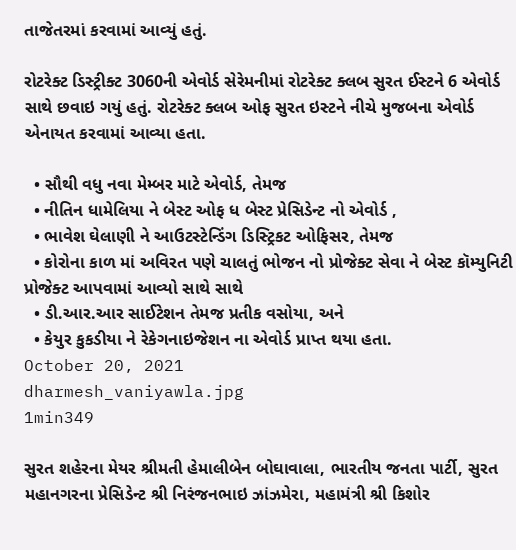તાજેતરમાં કરવામાં આવ્યું હતું.

રોટરેક્ટ ડિસ્ટ્રીક્ટ 3060ની એવોર્ડ સેરેમનીમાં રોટરેક્ટ ક્લબ સુરત ઈસ્ટને 6 એવોર્ડ સાથે છવાઇ ગયું હતું. રોટરેક્ટ ક્લબ ઓફ સુરત ઇસ્ટને નીચે મુજબના એવોર્ડ એનાયત કરવામાં આવ્યા હતા.

  • સૌથી વધુ નવા મેમ્બર માટે એવોર્ડ, તેમજ
  • નીતિન ધામેલિયા ને બેસ્ટ ઓફ ધ બેસ્ટ પ્રેસિડેન્ટ નો એવોર્ડ ,
  • ભાવેશ ઘેલાણી ને આઉટસ્ટેન્ડિંગ ડિસ્ટ્રિકટ ઓફિસર, તેમજ
  • કોરોના કાળ માં અવિરત પણે ચાલતું ભોજન નો પ્રોજેક્ટ સેવા ને બેસ્ટ કૉમ્યુનિટી પ્રોજેક્ટ આપવામાં આવ્યો સાથે સાથે
  • ડી.આર.આર સાઈટેશન તેમજ પ્રતીક વસોયા, અને
  • કેયુર કુકડીયા ને રેકેગનાઇજેશન ના એવોર્ડ પ્રાપ્ત થયા હતા.
October 20, 2021
dharmesh_vaniyawla.jpg
1min349

સુરત શહેરના મેયર શ્રીમતી હેમાલીબેન બોઘાવાલા, ભારતીય જનતા પાર્ટી, સુરત મહાનગરના પ્રેસિડેન્ટ શ્રી નિરંજનભાઇ ઝાંઝમેરા, મહામંત્રી શ્રી કિશોર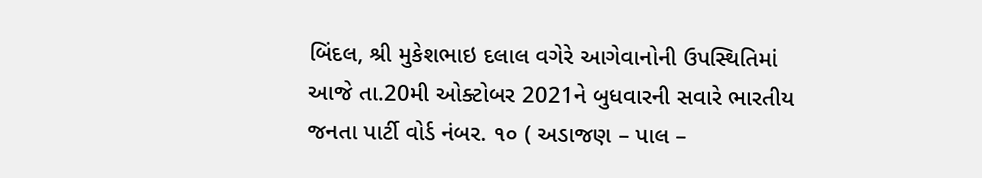બિંદલ, શ્રી મુકેશભાઇ દલાલ વગેરે આગેવાનોની ઉપસ્થિતિમાં આજે તા.20મી ઓક્ટોબર 2021ને બુધવારની સવારે ભારતીય જનતા પાર્ટી વોર્ડ નંબર. ૧૦ ( અડાજણ – પાલ –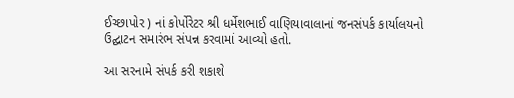ઈચ્છાપોર ) નાં કોર્પોરેટર શ્રી ધર્મેશભાઈ વાણિયાવાલાનાં જનસંપર્ક કાર્યાલયનો ઉદ્ઘાટન સમારંભ સંપન્ન કરવામાં આવ્યો હતો.

આ સરનામે સંપર્ક કરી શકાશે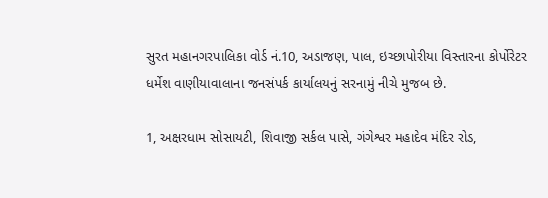સુરત મહાનગરપાલિકા વોર્ડ નં.10, અડાજણ, પાલ, ઇચ્છાપોરીયા વિસ્તારના કોર્પોરેટર ધર્મેશ વાણીયાવાલાના જનસંપર્ક કાર્યાલયનું સરનામું નીચે મુજબ છે.

1, અક્ષરધામ સોસાયટી, શિવાજી સર્કલ પાસે, ગંગેશ્વર મહાદેવ મંદિર રોડ,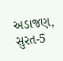અડાજણ, સુરત-5